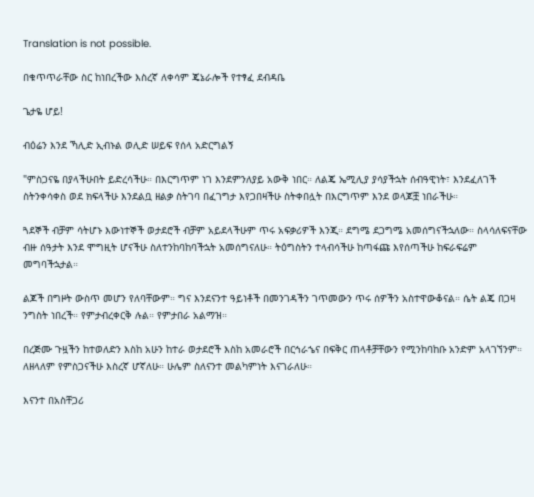Translation is not possible.

በቁጥጥራቸው ስር ከነበረችው እስረኛ ለቀሳም ጄኔራሎች የተፃፈ ደብዳቤ

ጌታዬ ሆይ!

ብዕሬን እንደ ኻሊድ ኢብኑል ወሊድ ሠይፍ የሰላ አድርግልኝ

"ምስጋናዬ በያላችሁበት ይድረሳችሁ። በእርግጥም ነገ እንደምንለያይ አውቅ ነበር። ለልጄ ኤሚሊያ ያሳያችኋት ሰብዓዊነት፣ እንደፈለገች ስትንቀሳቀስ ወደ ክፍላችሁ እንደልቧ ዘልቃ ስትገባ በፈገግታ እየጋበዛችሁ ስትቀበሏት በእርግጥም እንደ ወላጆቿ ነበራችሁ።

ጓደኞች ብቻም ሳትሆኑ እውነተኞች ወታደሮች ብቻም አይደላችሁም ጥሩ አፍቃሪዎች እንጂ። ደግሜ ደጋግሜ አመሰግናችኋለው። ስላሳለፍናቸው ብዙ ሰዓታት እንደ ሞግዚት ሆናችሁ ስለተንከባከባችኋት አመሰግናለሁ። ትዕግስትን ተላብሳችሁ ከጣፋጩ እየሰጣችሁ ከፍራፍሬም መግባችኋታል።

ልጆች በግዞት ውስጥ መሆን የለባቸውም። ግና እንደናንተ ዓይነቶች በመንገዳችን ገጥመውን ጥሩ ሰዎችን አስተዋውቆናል። ሴት ልጄ በጋዛ ንግስት ነበረች። የምታብረቀርቅ ሉል። የምታበራ አልማዝ።

በረጅሙ ጉዟችን ከተወለድን እስከ አሁን ከተራ ወታደሮች እስከ አመራሮች በርኅራኄና በፍቅር ጠላቶቻቸውን የሚንከባከቡ አንድም አላገኘንም። ለዘላለም የምስጋናችሁ እስረኛ ሆኛለሁ። ሁሌም ስለናንተ መልካምነት እናገራለሁ።

እናንተ በአስቸጋሪ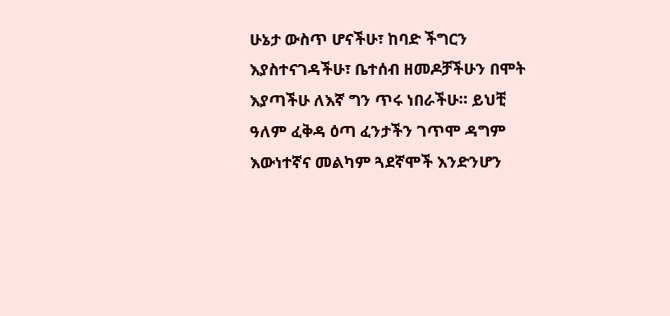ሁኔታ ውስጥ ሆናችሁ፣ ከባድ ችግርን እያስተናገዳችሁ፣ ቤተሰብ ዘመዶቻችሁን በሞት እያጣችሁ ለእኛ ግን ጥሩ ነበራችሁ። ይህቺ ዓለም ፈቅዳ ዕጣ ፈንታችን ገጥሞ ዳግም እውነተኛና መልካም ጓደኛሞች እንድንሆን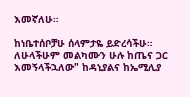እመኛለሁ።

ከነቤተሰቦቻሁ ሰላምታዬ ይድረሳችሁ። ለሁላችሁም መልካሙን ሁሉ ከጤና ጋር እመኝላችኋለው" ከዳኒያልና ከኤሚሊያ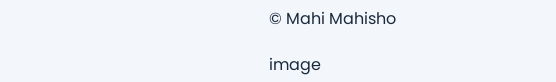© Mahi Mahisho

image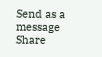Send as a message
Share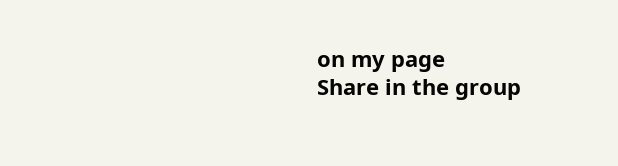on my page
Share in the group